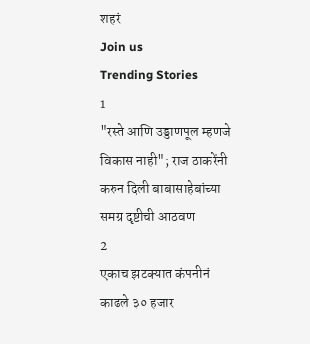शहरं
Join us
Trending Stories
1
"रस्ते आणि उड्डाणपूल म्हणजे विकास नाही"; राज ठाकरेंनी करुन दिली बाबासाहेबांच्या समग्र दृष्टीची आठवण
2
एकाच झटक्यात कंपनीनं काढले ३० हजार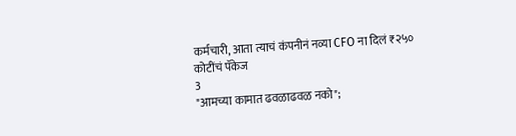कर्मचारी, आता त्याचं कंपनीनं नव्या CFO ना दिलं ₹२५० कोटींचं पॅकेज
3
"आमच्या कामात ढवळाढवळ नको";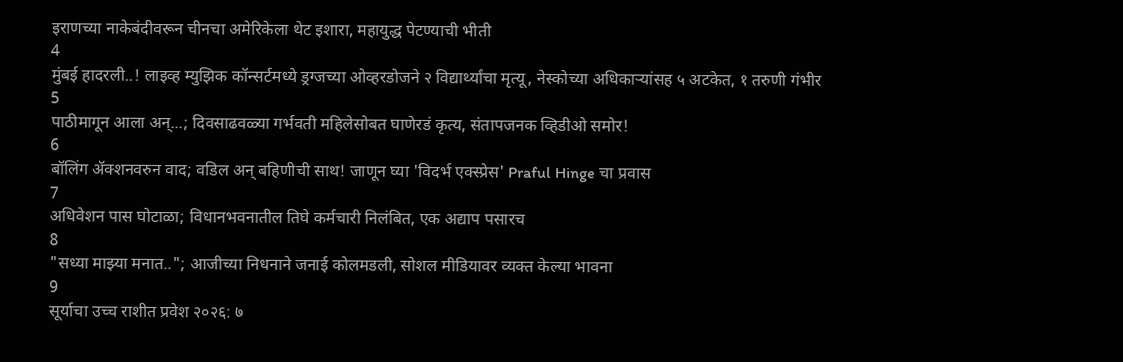इराणच्या नाकेबंदीवरून चीनचा अमेरिकेला थेट इशारा, महायुद्ध पेटण्याची भीती
4
मुंबई हादरली..! लाइव्ह म्युझिक कॉन्सर्टमध्ये ड्रग्जच्या ओव्हरडोजने २ विद्यार्थ्यांचा मृत्यू, नेस्कोच्या अधिकाऱ्यांसह ५ अटकेत, १ तरुणी गंभीर
5
पाठीमागून आला अन्...; दिवसाढवळ्या गर्भवती महिलेसोबत घाणेरडं कृत्य, संतापजनक व्हिडीओ समोर!
6
बॉलिंग ॲक्शनवरुन वाद; वडिल अन् बहिणीची साथ! जाणून घ्या 'विदर्भ एक्स्प्रेस' Praful Hinge चा प्रवास
7
अधिवेशन पास घोटाळा; विधानभवनातील तिघे कर्मचारी निलंबित, एक अद्याप पसारच
8
"सध्या माझ्या मनात.."; आजीच्या निधनाने जनाई कोलमडली, सोशल मीडियावर व्यक्त केल्या भावना
9
सूर्याचा उच्च राशीत प्रवेश २०२६: ७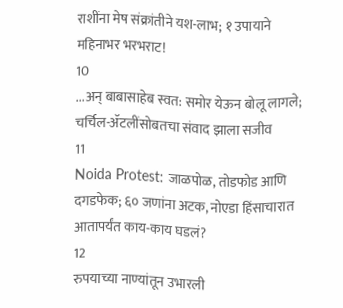राशींना मेष संक्रांतीने यश-लाभ; १ उपायाने महिनाभर भरभराट!
10
...अन् बाबासाहेब स्वत: समोर येऊन बोलू लागले; चर्चिल-ॲटलींसोबतचा संवाद झाला सजीव
11
Noida Protest: जाळपोळ, तोडफोड आणि दगडफेक; ६० जणांना अटक, नोएडा हिंसाचारात आतापर्यंत काय-काय घडलं?
12
रुपयाच्या नाण्यांतून उभारली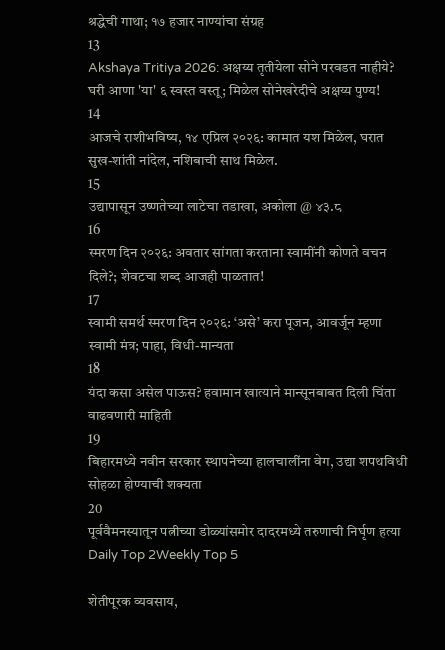श्रद्धेची गाथा; १७ हजार नाण्यांचा संग्रह
13
Akshaya Tritiya 2026: अक्षय्य तृतीयेला सोने परवडत नाहीये? घरी आणा 'या' ६ स्वस्त वस्तू; मिळेल सोनेखरेदीचे अक्षय्य पुण्य!
14
आजचे राशीभविष्य, १४ एप्रिल २०२६: कामात यश मिळेल, घरात सुख-शांती नांदेल, नशिबाची साथ मिळेल.
15
उद्यापासून उष्णतेच्या लाटेचा तडाखा, अकोला @ ४३.८
16
स्मरण दिन २०२६: अवतार सांगता करताना स्वामींनी कोणते वचन दिले?; शेवटचा शब्द आजही पाळतात!
17
स्वामी समर्थ स्मरण दिन २०२६: ‘असे’ करा पूजन, आवर्जून म्हणा स्वामी मंत्र; पाहा, विधी-मान्यता
18
यंदा कसा असेल पाऊस? हवामान खात्याने मान्सूनबाबत दिली चिंता वाढवणारी माहिती
19
बिहारमध्ये नवीन सरकार स्थापनेच्या हालचालींना वेग, उद्या शपथविधी सोहळा होण्याची शक्यता
20
पूर्ववैमनस्यातून पत्नीच्या डोळ्यांसमोर दादरमध्ये तरुणाची निर्घृण हत्या
Daily Top 2Weekly Top 5

शेतीपूरक व्यवसाय,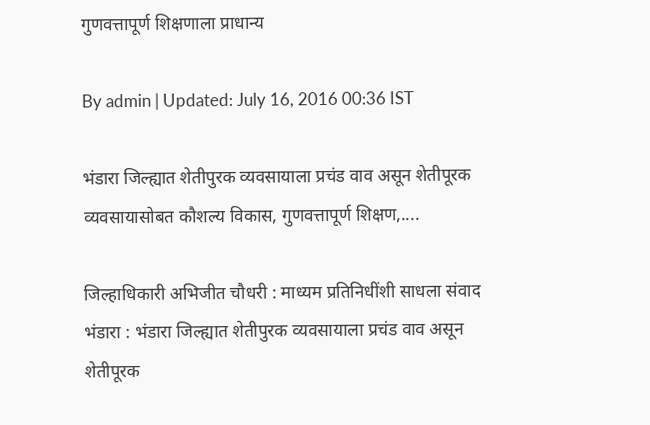गुणवत्तापूर्ण शिक्षणाला प्राधान्य

By admin | Updated: July 16, 2016 00:36 IST

भंडारा जिल्ह्यात शेतीपुरक व्यवसायाला प्रचंड वाव असून शेतीपूरक व्यवसायासोबत कौशल्य विकास, गुणवत्तापूर्ण शिक्षण,....

जिल्हाधिकारी अभिजीत चौधरी : माध्यम प्रतिनिधींशी साधला संवाद भंडारा : भंडारा जिल्ह्यात शेतीपुरक व्यवसायाला प्रचंड वाव असून शेतीपूरक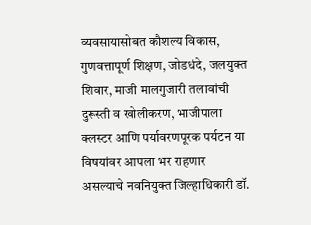व्यवसायासोबत कौशल्य विकास, गुणवत्तापूर्ण शिक्षण, जोडधंदे, जलयुक्त शिवार, माजी मालगुजारी तलावांची दुरूस्ती व खोलीकरण, भाजीपाला क्लस्टर आणि पर्यावरणपूरक पर्यटन या विषयांवर आपला भर राहणार असल्याचे नवनियुक्त जिल्हाधिकारी डॉ.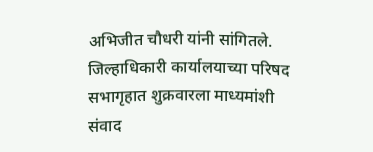अभिजीत चौधरी यांनी सांगितले. जिल्हाधिकारी कार्यालयाच्या परिषद सभागृहात शुक्रवारला माध्यमांशी संवाद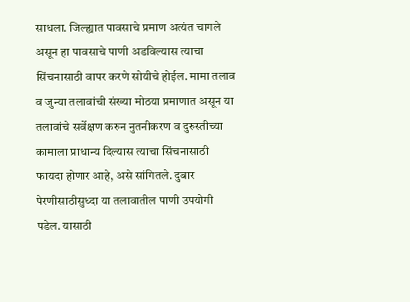साधला. जिल्ह्यात पावसाचे प्रमाण अत्यंत चागले असून हा पावसाचे पाणी अडविल्यास त्याचा सिंचनासाठी वापर करणे सोयीचे होईल. मामा तलाव व जुन्या तलावांची संख्या मोठया प्रमाणात असून या तलावांचे सर्वेक्षण करुन नुतनीकरण व दुरुस्तीच्या कामाला प्राधान्य दिल्यास त्याचा सिंचनासाठी फायदा होणार आहे, असे सांगितले. दुबार पेरणीसाठीसुध्दा या तलावातील पाणी उपयोगी पडेल. यासाठी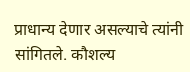प्राधान्य देणार असल्याचे त्यांनी सांगितले. कौशल्य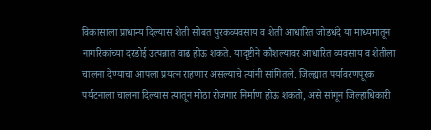विकासाला प्राधान्य दिल्यास शेती सोबत पुरकव्यवसाय व शेती आधारित जोडधंदे या माध्यमातून नागरिकांच्या दरडोई उत्पन्नात वाढ होऊ शकते. यादृष्टीने कौशल्यावर आधारित व्यवसाय व शेतीला चालना देण्याचा आपला प्रयत्न राहणार असल्याचे त्यांनी सांगितले. जिल्ह्यात पर्यावरणपूरक पर्यटनाला चालना दिल्यास त्यातून मोठा रोजगार निर्माण होऊ शकतो, असे सांगून जिल्हाधिकारी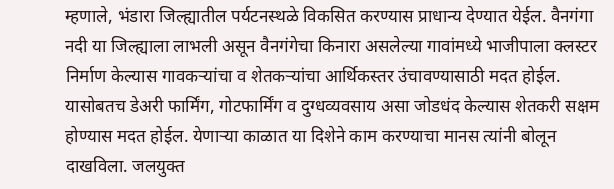म्हणाले, भंडारा जिल्ह्यातील पर्यटनस्थळे विकसित करण्यास प्राधान्य देण्यात येईल. वैनगंगा नदी या जिल्ह्याला लाभली असून वैनगंगेचा किनारा असलेल्या गावांमध्ये भाजीपाला क्लस्टर निर्माण केल्यास गावकऱ्यांचा व शेतकऱ्यांचा आर्थिकस्तर उंचावण्यासाठी मदत होईल. यासोबतच डेअरी फार्मिंग, गोटफार्मिंग व दुग्धव्यवसाय असा जोडधंद केल्यास शेतकरी सक्षम होण्यास मदत होईल. येणाऱ्या काळात या दिशेने काम करण्याचा मानस त्यांनी बोलून दाखविला. जलयुक्त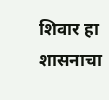शिवार हा शासनाचा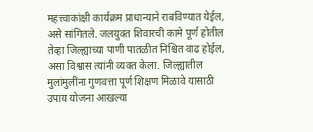महत्त्वाकांक्षी कार्यक्रम प्राधान्याने राबविण्यात येईल, असे सांगितले. जलयुक्त शिवारची कामे पूर्ण होतील तेव्हा जिल्ह्याच्या पाणी पातळीत निश्चित वाढ होईल, असा विश्वास त्यांनी व्यक्त केला. जिल्ह्यातील मुलांमुलींना गुणवत्ता पूर्ण शिक्षण मिळावे यासाठी उपाय योजना आखल्या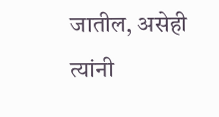जातील, असेही त्यांनी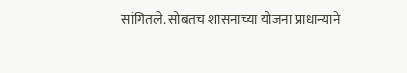सांगितले. सोबतच शासनाच्या योजना प्राधान्याने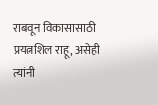राबवून विकासासाठी प्रयत्नशिल राहू, असेही त्यांनी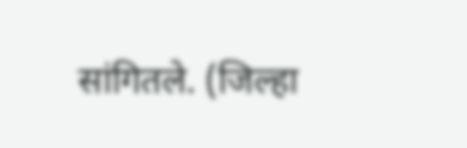सांगितले. (जिल्हा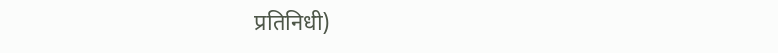प्रतिनिधी)